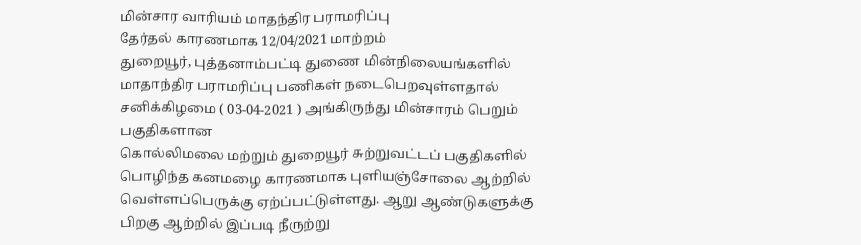மின்சார வாரியம் மாதந்திர பராமரிப்பு
தேர்தல் காரணமாக 12/04/2021 மாற்றம்
துறையூர், புத்தனாம்பட்டி துணை மின்நிலையங்களில் மாதாந்திர பராமரிப்பு பணிகள் நடைபெறவுள்ளதால் சனிக்கிழமை ( 03-04-2021 ) அங்கிருந்து மின்சாரம் பெறும் பகுதிகளான
கொல்லிமலை மற்றும் துறையூர் சுற்றுவட்டப் பகுதிகளில் பொழிந்த கனமழை காரணமாக புளியஞ்சோலை ஆற்றில் வெள்ளப்பெருக்கு ஏற்ப்பட்டுள்ளது. ஆறு ஆண்டுகளுக்கு பிறகு ஆற்றில் இப்படி நீருற்று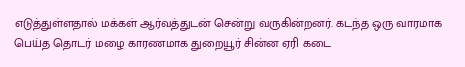எடுத்துள்ளதால் மக்கள் ஆர்வத்துடன் சென்று வருகின்றனர். கடந்த ஒரு வாரமாக பெய்த தொடர் மழை காரணமாக துறையூர் சின்ன ஏரி கடை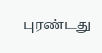புரண்டது